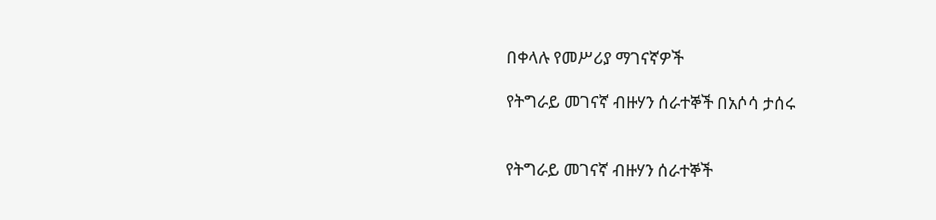በቀላሉ የመሥሪያ ማገናኛዎች

የትግራይ መገናኛ ብዙሃን ሰራተኞች በአሶሳ ታሰሩ


የትግራይ መገናኛ ብዙሃን ሰራተኞች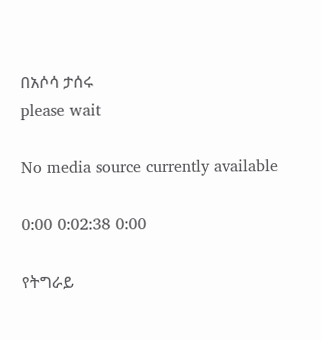በአሶሳ ታሰሩ
please wait

No media source currently available

0:00 0:02:38 0:00

የትግራይ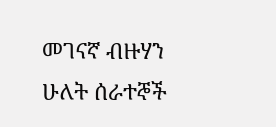መገናኛ ብዙሃን ሁለት ሰራተኞች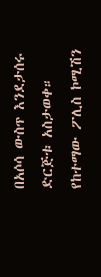በአሶሳ ውስጥ እንደታሰሩ ድርጅቱ አስታወቀ። የከተማው ፖሊስ ኮሚሽን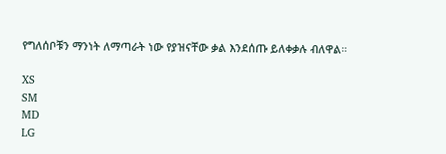የግለሰቦቹን ማንነት ለማጣራት ነው የያዝናቸው ቃል እንደሰጡ ይለቀቃሉ ብለዋል።

XS
SM
MD
LG